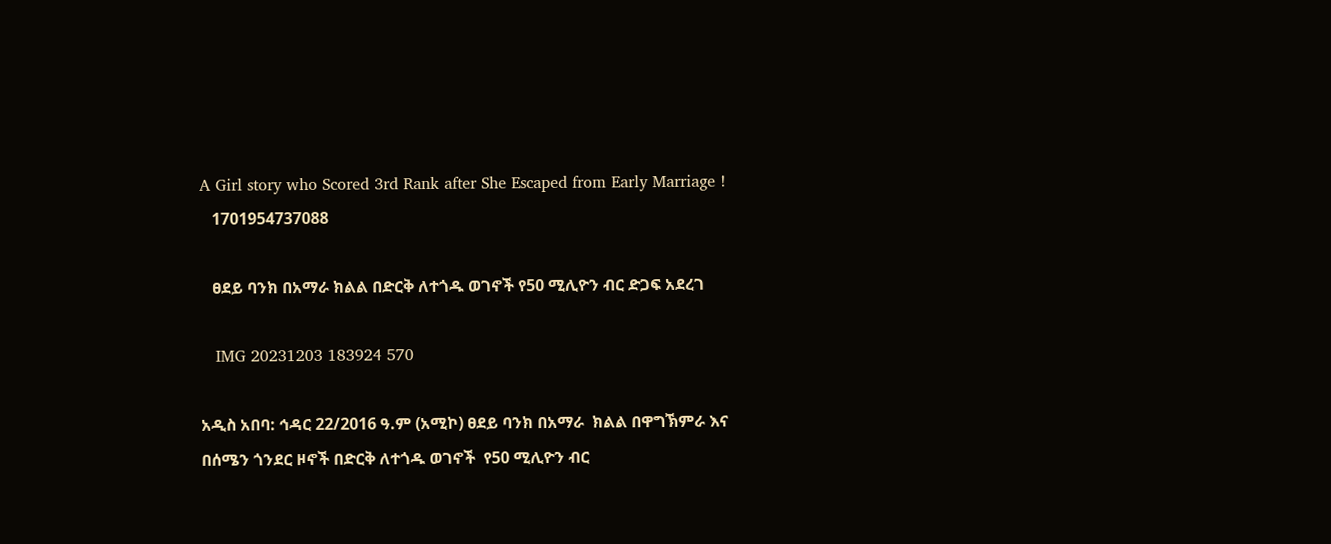A Girl story who Scored 3rd Rank after She Escaped from Early Marriage !
   1701954737088

   ፀደይ ባንክ በአማራ ክልል በድርቅ ለተጎዱ ወገኖች የ50 ሚሊዮን ብር ድጋፍ አደረገ

   IMG 20231203 183924 570

አዲስ አበባ: ኅዳር 22/2016 ዓ.ም (አሚኮ) ፀደይ ባንክ በአማራ  ክልል በዋግኽምራ እና በሰሜን ጎንደር ዞኖች በድርቅ ለተጎዱ ወገኖች  የ50 ሚሊዮን ብር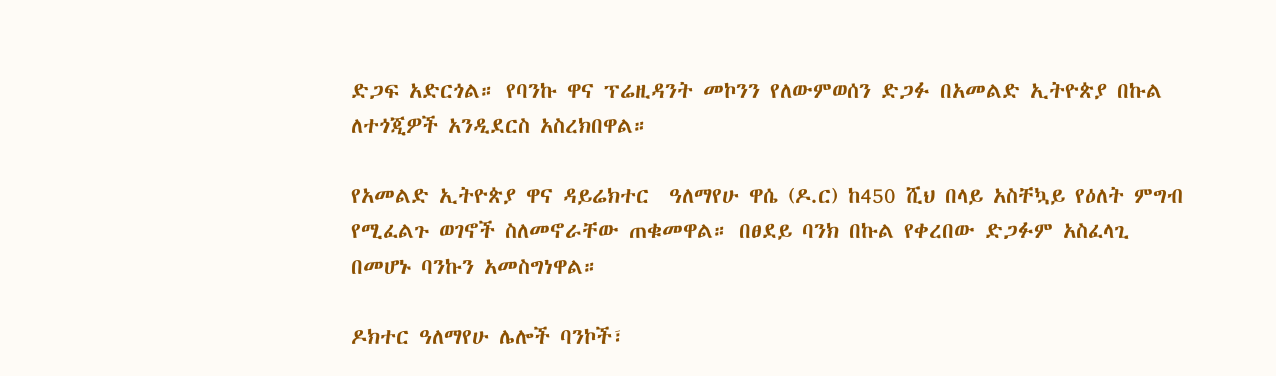ድጋፍ አድርጎል። የባንኩ ዋና ፕሬዚዳንት መኮንን የለውምወሰን ድጋፉ በአመልድ ኢትዮጵያ በኩል ለተጎጂዎች አንዲደርስ አስረክበዋል።

የአመልድ ኢትዮጵያ ዋና ዳይሬክተር  ዓለማየሁ ዋሴ (ዶ.ር) ከ450 ሺህ በላይ አስቸኳይ የዕለት ምግብ የሚፈልጉ ወገኖች ስለመኖራቸው ጠቁመዋል። በፀደይ ባንክ በኩል የቀረበው ድጋፉም አስፈላጊ በመሆኑ ባንኩን አመስግነዋል።

ዶክተር ዓለማየሁ ሌሎች ባንኮች፣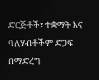ድርጅቶች፣ ተቋማት እና ባለሃብቶችም ድጋፍ በማድረግ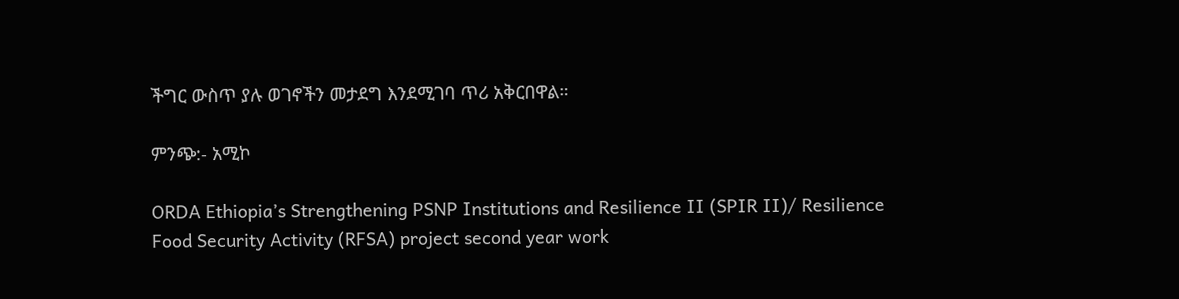ችግር ውስጥ ያሉ ወገኖችን መታደግ እንደሚገባ ጥሪ አቅርበዋል።

ምንጭ:- አሚኮ

ORDA Ethiopia’s Strengthening PSNP Institutions and Resilience II (SPIR II)/ Resilience Food Security Activity (RFSA) project second year work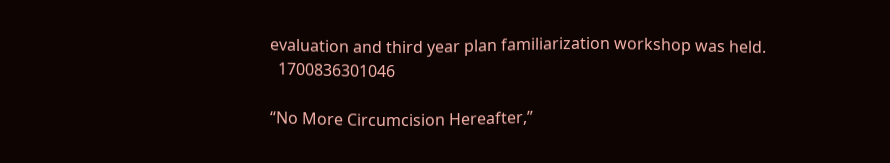evaluation and third year plan familiarization workshop was held.
  1700836301046

“No More Circumcision Hereafter,”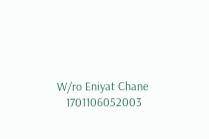W/ro Eniyat Chane
   1701106052003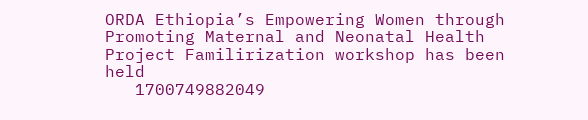ORDA Ethiopia’s Empowering Women through Promoting Maternal and Neonatal Health Project Familirization workshop has been held
   1700749882049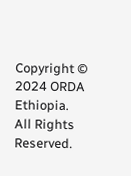Copyright © 2024 ORDA Ethiopia.
All Rights Reserved.